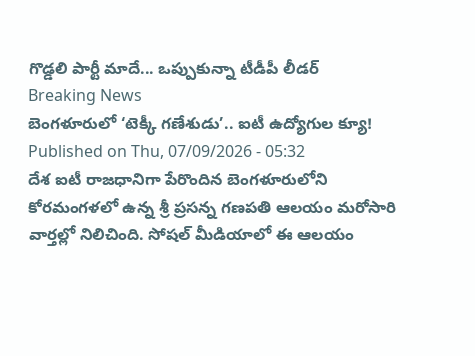గొడ్డలి పార్టీ మాదే... ఒప్పుకున్నా టీడీపీ లీడర్
Breaking News
బెంగళూరులో ‘టెక్కీ గణేశుడు’.. ఐటీ ఉద్యోగుల క్యూ!
Published on Thu, 07/09/2026 - 05:32
దేశ ఐటీ రాజధానిగా పేరొందిన బెంగళూరులోని కోరమంగళలో ఉన్న శ్రీ ప్రసన్న గణపతి ఆలయం మరోసారి వార్తల్లో నిలిచింది. సోషల్ మీడియాలో ఈ ఆలయం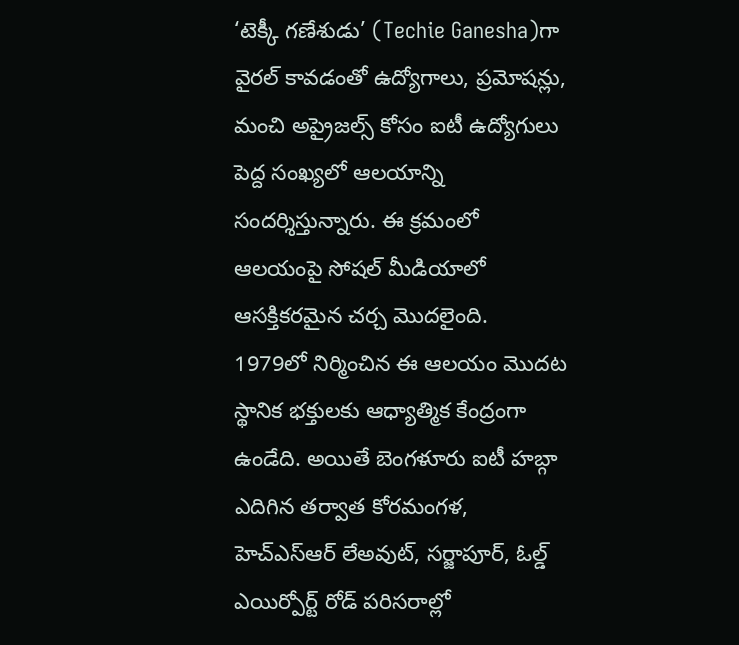‘టెక్కీ గణేశుడు’ (Techie Ganesha)గా వైరల్ కావడంతో ఉద్యోగాలు, ప్రమోషన్లు, మంచి అప్రైజల్స్ కోసం ఐటీ ఉద్యోగులు పెద్ద సంఖ్యలో ఆలయాన్ని సందర్శిస్తున్నారు. ఈ క్రమంలో ఆలయంపై సోషల్ మీడియాలో ఆసక్తికరమైన చర్చ మొదలైంది.
1979లో నిర్మించిన ఈ ఆలయం మొదట స్థానిక భక్తులకు ఆధ్యాత్మిక కేంద్రంగా ఉండేది. అయితే బెంగళూరు ఐటీ హబ్గా ఎదిగిన తర్వాత కోరమంగళ, హెచ్ఎస్ఆర్ లేఅవుట్, సర్జాపూర్, ఓల్డ్ ఎయిర్పోర్ట్ రోడ్ పరిసరాల్లో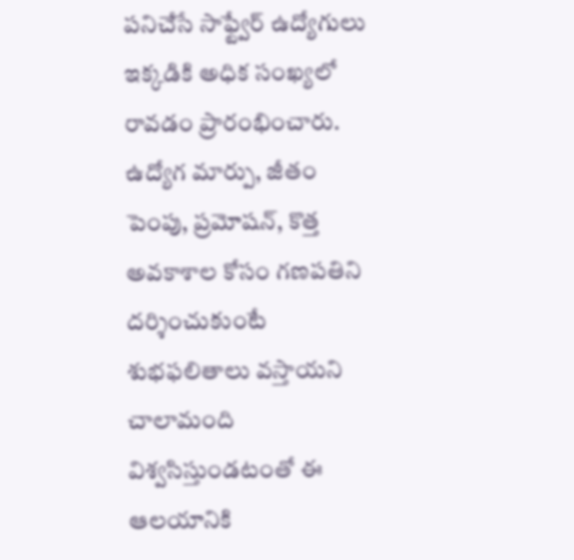పనిచేసే సాఫ్ట్వేర్ ఉద్యోగులు ఇక్కడికి అధిక సంఖ్యలో రావడం ప్రారంభించారు. ఉద్యోగ మార్పు, జీతం పెంపు, ప్రమోషన్, కొత్త అవకాశాల కోసం గణపతిని దర్శించుకుంటే శుభఫలితాలు వస్తాయని చాలామంది విశ్వసిస్తుండటంతో ఈ ఆలయానికి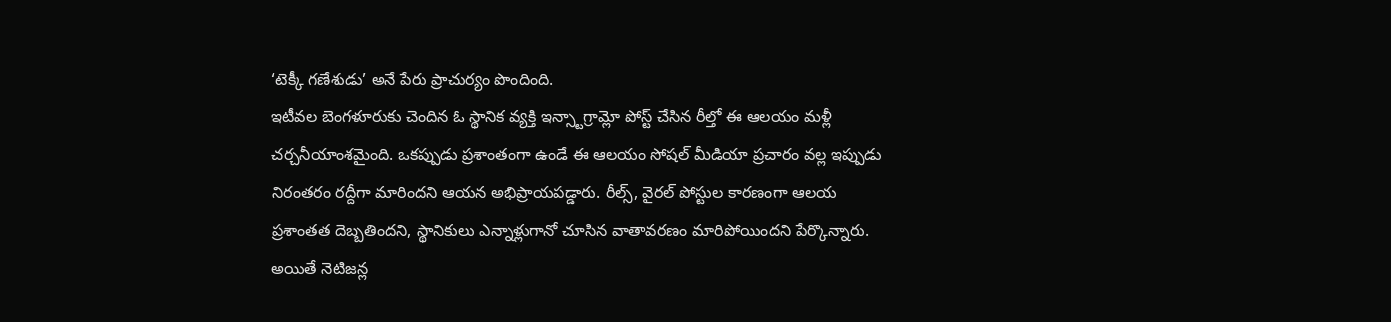‘టెక్కీ గణేశుడు’ అనే పేరు ప్రాచుర్యం పొందింది.
ఇటీవల బెంగళూరుకు చెందిన ఓ స్థానిక వ్యక్తి ఇన్స్టాగ్రామ్లో పోస్ట్ చేసిన రీల్తో ఈ ఆలయం మళ్లీ చర్చనీయాంశమైంది. ఒకప్పుడు ప్రశాంతంగా ఉండే ఈ ఆలయం సోషల్ మీడియా ప్రచారం వల్ల ఇప్పుడు నిరంతరం రద్దీగా మారిందని ఆయన అభిప్రాయపడ్డారు. రీల్స్, వైరల్ పోస్టుల కారణంగా ఆలయ ప్రశాంతత దెబ్బతిందని, స్థానికులు ఎన్నాళ్లుగానో చూసిన వాతావరణం మారిపోయిందని పేర్కొన్నారు.
అయితే నెటిజన్ల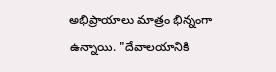అభిప్రాయాలు మాత్రం భిన్నంగా ఉన్నాయి. "దేవాలయానికి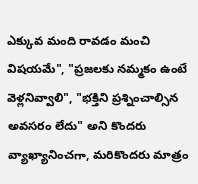ఎక్కువ మంది రావడం మంచి విషయమే", "ప్రజలకు నమ్మకం ఉంటే వెళ్లనివ్వాలి", "భక్తిని ప్రశ్నించాల్సిన అవసరం లేదు" అని కొందరు వ్యాఖ్యానించగా, మరికొందరు మాత్రం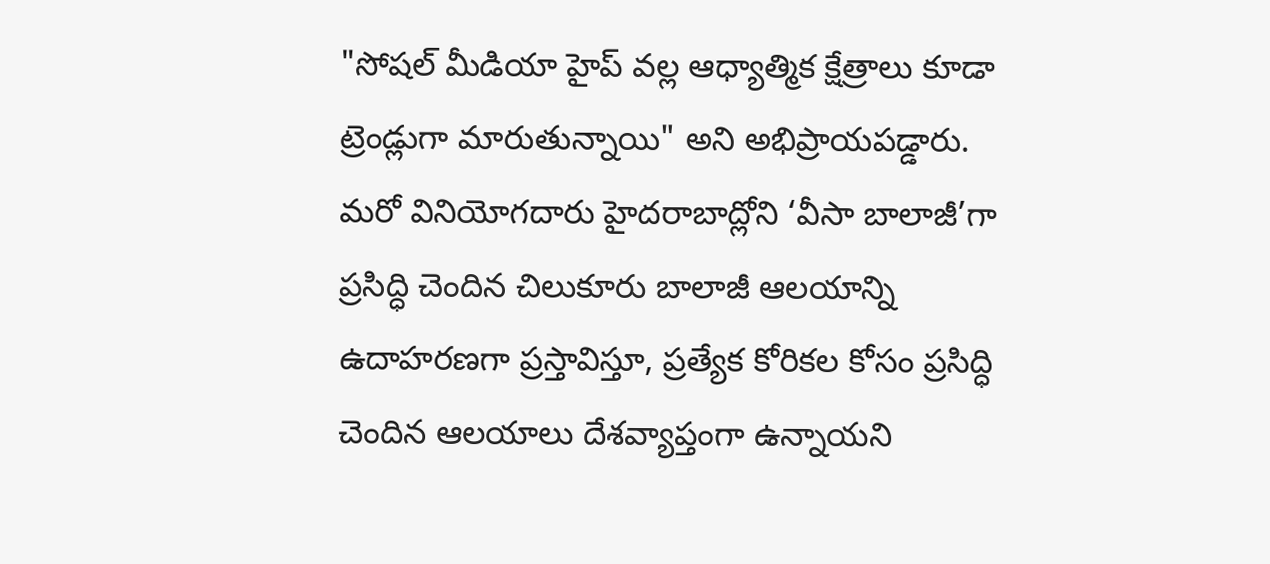"సోషల్ మీడియా హైప్ వల్ల ఆధ్యాత్మిక క్షేత్రాలు కూడా ట్రెండ్లుగా మారుతున్నాయి" అని అభిప్రాయపడ్డారు. మరో వినియోగదారు హైదరాబాద్లోని ‘వీసా బాలాజీ’గా ప్రసిద్ధి చెందిన చిలుకూరు బాలాజీ ఆలయాన్ని ఉదాహరణగా ప్రస్తావిస్తూ, ప్రత్యేక కోరికల కోసం ప్రసిద్ధి చెందిన ఆలయాలు దేశవ్యాప్తంగా ఉన్నాయని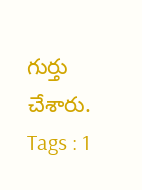గుర్తు చేశారు.
Tags : 1